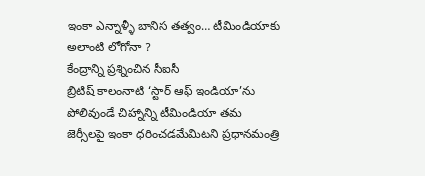ఇంకా ఎన్నాళ్ళీ బానిస తత్వం… టీమిండియాకు అలాంటి లోగోనా ?
కేంద్రాన్ని ప్రశ్నించిన సీఐసీ
బ్రిటిష్ కాలంనాటి ‘స్టార్ ఆఫ్ ఇండియా’ను పోలివుండే చిహ్నాన్ని టీమిండియా తమ జెర్సీలపై ఇంకా ధరించడమేమిటని ప్రధానమంత్రి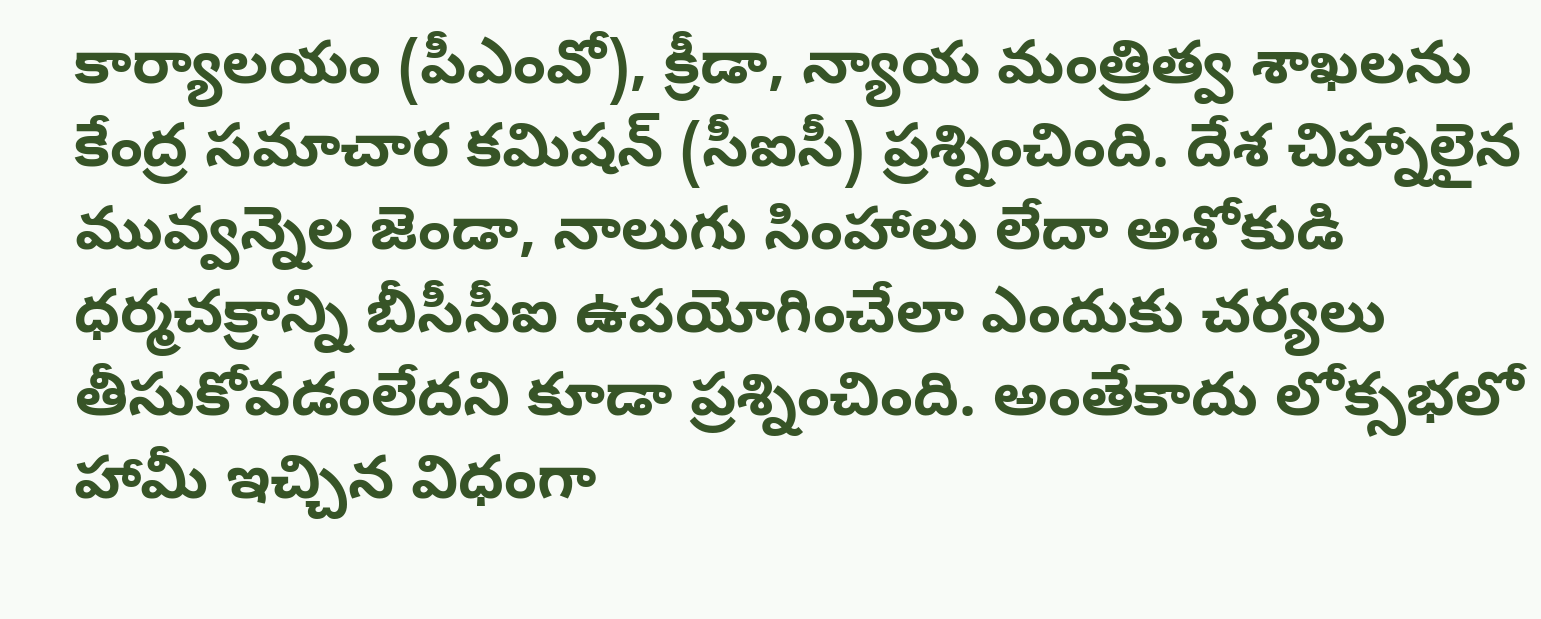కార్యాలయం (పీఎంవో), క్రీడా, న్యాయ మంత్రిత్వ శాఖలను కేంద్ర సమాచార కమిషన్ (సీఐసీ) ప్రశ్నించింది. దేశ చిహ్నాలైన మువ్వన్నెల జెండా, నాలుగు సింహాలు లేదా అశోకుడి ధర్మచక్రాన్ని బీసీసీఐ ఉపయోగించేలా ఎందుకు చర్యలు తీసుకోవడంలేదని కూడా ప్రశ్నించింది. అంతేకాదు లోక్సభలో హామీ ఇచ్చిన విధంగా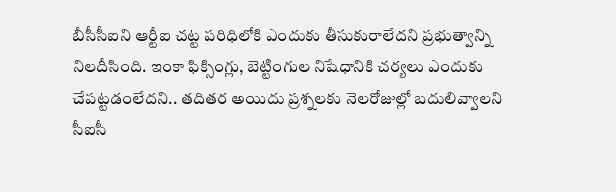బీసీసీఐని ఆర్టీఐ చట్ట పరిధిలోకి ఎందుకు తీసుకురాలేదని ప్రభుత్వాన్ని నిలదీసింది. ఇంకా ఫిక్సింగ్లు, బెట్టింగుల నిషేధానికి చర్యలు ఎందుకు చేపట్టడంలేదని.. తదితర అయిదు ప్రశ్నలకు నెలరోజుల్లో బదులివ్వాలని సీఐసీ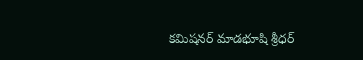కమిషనర్ మాడభూషి శ్రీధర్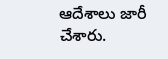ఆదేశాలు జారీ చేశారు.